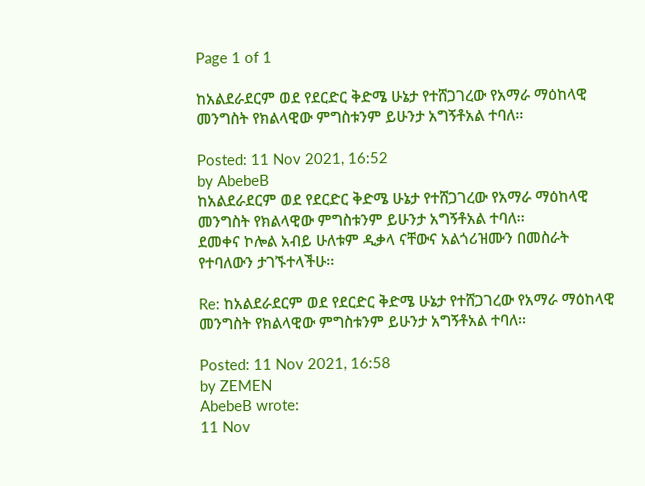Page 1 of 1

ከአልደራደርም ወደ የደርድር ቅድሜ ሁኔታ የተሸጋገረው የአማራ ማዕከላዊ መንግስት የክልላዊው ምግስቱንም ይሁንታ አግኝቶአል ተባለ፡፡

Posted: 11 Nov 2021, 16:52
by AbebeB
ከአልደራደርም ወደ የደርድር ቅድሜ ሁኔታ የተሸጋገረው የአማራ ማዕከላዊ መንግስት የክልላዊው ምግስቱንም ይሁንታ አግኝቶአል ተባለ፡፡
ደመቀና ኮሎል አብይ ሁለቱም ዲቃላ ናቸውና አልጎሪዝሙን በመስራት የተባለውን ታገኙተላችሁ፡፡

Re: ከአልደራደርም ወደ የደርድር ቅድሜ ሁኔታ የተሸጋገረው የአማራ ማዕከላዊ መንግስት የክልላዊው ምግስቱንም ይሁንታ አግኝቶአል ተባለ፡፡

Posted: 11 Nov 2021, 16:58
by ZEMEN
AbebeB wrote:
11 Nov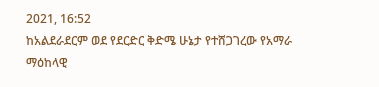2021, 16:52
ከአልደራደርም ወደ የደርድር ቅድሜ ሁኔታ የተሸጋገረው የአማራ ማዕከላዊ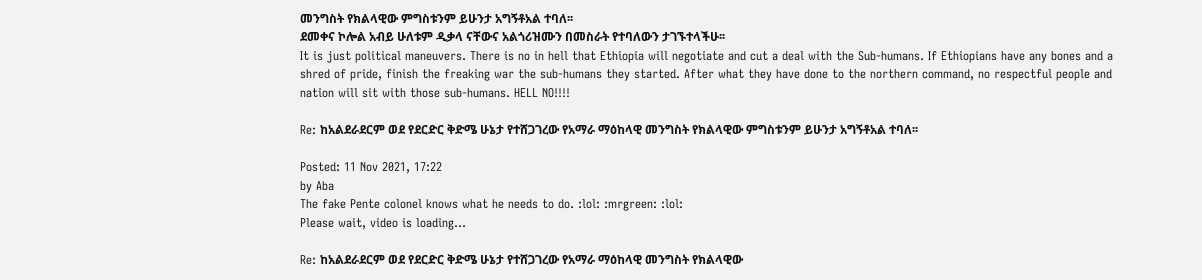መንግስት የክልላዊው ምግስቱንም ይሁንታ አግኝቶአል ተባለ፡፡
ደመቀና ኮሎል አብይ ሁለቱም ዲቃላ ናቸውና አልጎሪዝሙን በመስራት የተባለውን ታገኙተላችሁ፡፡
It is just political maneuvers. There is no in hell that Ethiopia will negotiate and cut a deal with the Sub-humans. If Ethiopians have any bones and a shred of pride, finish the freaking war the sub-humans they started. After what they have done to the northern command, no respectful people and nation will sit with those sub-humans. HELL NO!!!!

Re: ከአልደራደርም ወደ የደርድር ቅድሜ ሁኔታ የተሸጋገረው የአማራ ማዕከላዊ መንግስት የክልላዊው ምግስቱንም ይሁንታ አግኝቶአል ተባለ፡፡

Posted: 11 Nov 2021, 17:22
by Aba
The fake Pente colonel knows what he needs to do. :lol: :mrgreen: :lol:
Please wait, video is loading...

Re: ከአልደራደርም ወደ የደርድር ቅድሜ ሁኔታ የተሸጋገረው የአማራ ማዕከላዊ መንግስት የክልላዊው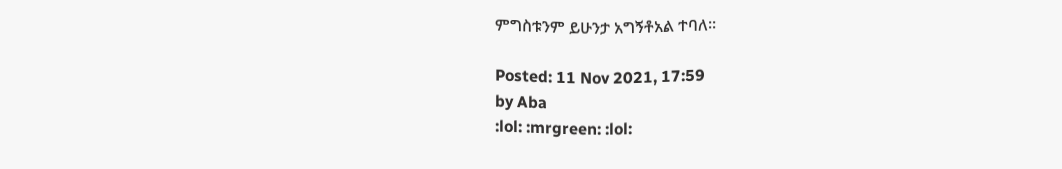ምግስቱንም ይሁንታ አግኝቶአል ተባለ፡፡

Posted: 11 Nov 2021, 17:59
by Aba
:lol: :mrgreen: :lol: